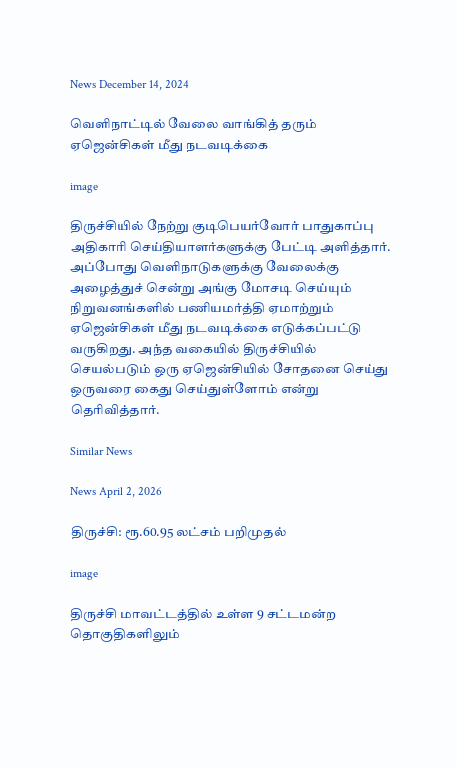News December 14, 2024

வெளிநாட்டில் வேலை வாங்கித் தரும் ஏஜென்சிகள் மீது நடவடிக்கை

image

திருச்சியில் நேற்று குடிபெயர்வோர் பாதுகாப்பு அதிகாரி செய்தியாளர்களுக்கு பேட்டி அளித்தார். அப்போது வெளிநாடுகளுக்கு வேலைக்கு அழைத்துச் சென்று அங்கு மோசடி செய்யும் நிறுவனங்களில் பணியமர்த்தி ஏமாற்றும் ஏஜென்சிகள் மீது நடவடிக்கை எடுக்கப்பட்டு வருகிறது. அந்த வகையில் திருச்சியில் செயல்படும் ஒரு ஏஜென்சியில் சோதனை செய்து ஒருவரை கைது செய்துள்ளோம் என்று தெரிவித்தார்.

Similar News

News April 2, 2026

திருச்சி: ரூ.60.95 லட்சம் பறிமுதல்

image

திருச்சி மாவட்டத்தில் உள்ள 9 சட்டமன்ற தொகுதிகளிலும்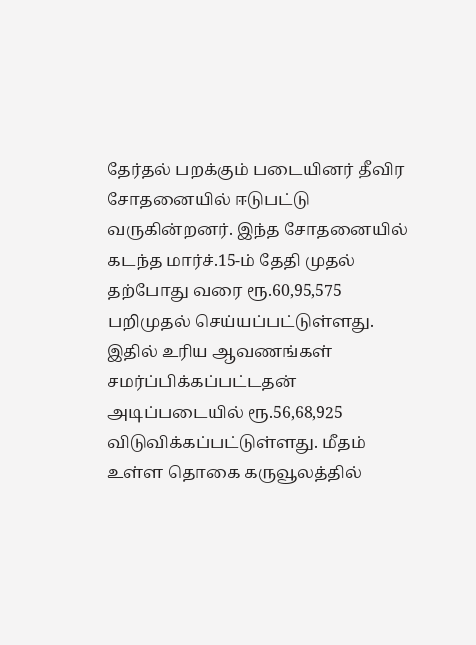தேர்தல் பறக்கும் படையினர் தீவிர சோதனையில் ஈடுபட்டு வருகின்றனர். இந்த சோதனையில் கடந்த மார்ச்.15-ம் தேதி முதல் தற்போது வரை ரூ.60,95,575 பறிமுதல் செய்யப்பட்டுள்ளது. இதில் உரிய ஆவணங்கள் சமர்ப்பிக்கப்பட்டதன் அடிப்படையில் ரூ.56,68,925 விடுவிக்கப்பட்டுள்ளது. மீதம் உள்ள தொகை கருவூலத்தில்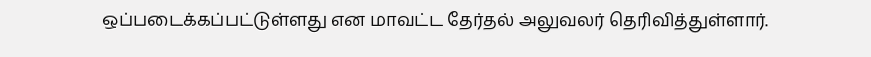ஒப்படைக்கப்பட்டுள்ளது என மாவட்ட தேர்தல் அலுவலர் தெரிவித்துள்ளார்.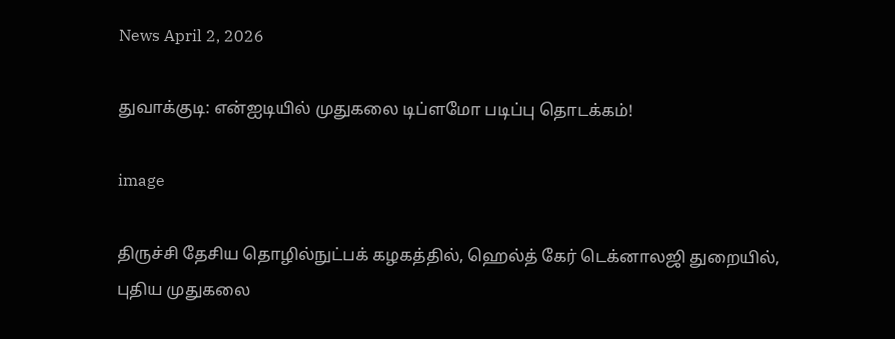News April 2, 2026

துவாக்குடி: என்ஐடியில் முதுகலை டிப்ளமோ படிப்பு தொடக்கம்!

image

திருச்சி தேசிய தொழில்நுட்பக் கழகத்தில், ஹெல்த் கேர் டெக்னாலஜி துறையில், புதிய முதுகலை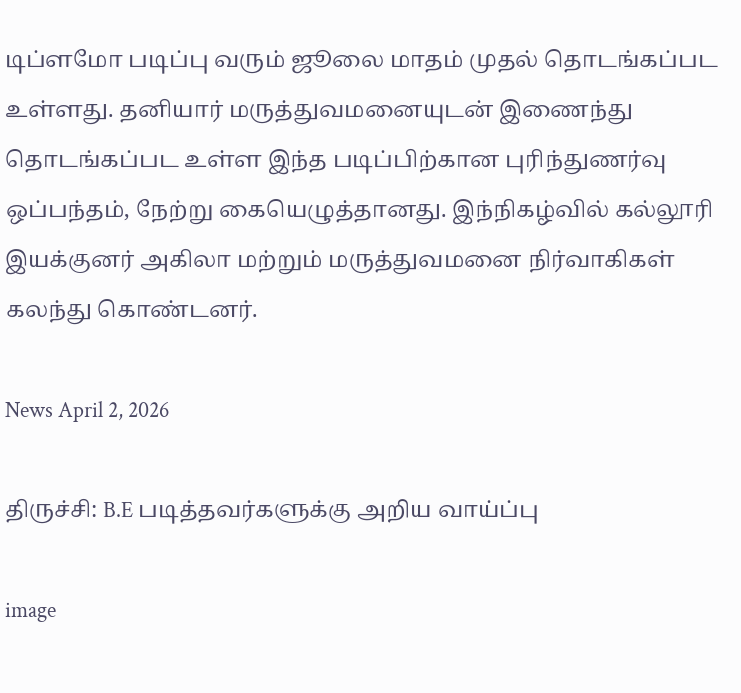டிப்ளமோ படிப்பு வரும் ஜூலை மாதம் முதல் தொடங்கப்பட உள்ளது. தனியார் மருத்துவமனையுடன் இணைந்து தொடங்கப்பட உள்ள இந்த படிப்பிற்கான புரிந்துணர்வு ஒப்பந்தம், நேற்று கையெழுத்தானது. இந்நிகழ்வில் கல்லூரி இயக்குனர் அகிலா மற்றும் மருத்துவமனை நிர்வாகிகள் கலந்து கொண்டனர்.

News April 2, 2026

திருச்சி: B.E படித்தவர்களுக்கு அறிய வாய்ப்பு

image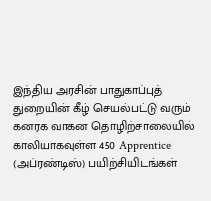இந்திய அரசின் பாதுகாப்புத் துறையின் கீழ் செயல்பட்டு வரும் கனரக வாகன தொழிற்சாலையில் காலியாகவுள்ள 450 Apprentice (அப்ரண்டிஸ்) பயிற்சியிடங்கள்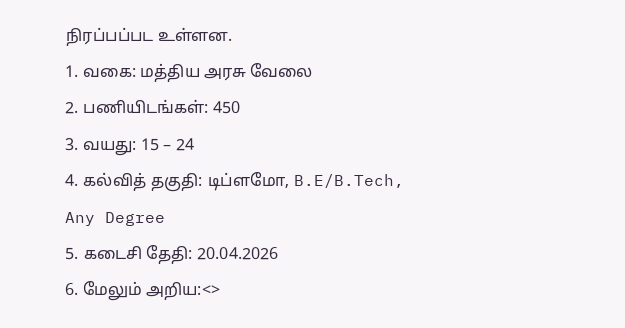நிரப்பப்பட உள்ளன.
1. வகை: மத்திய அரசு வேலை
2. பணியிடங்கள்: 450
3. வயது: 15 – 24
4. கல்வித் தகுதி: டிப்ளமோ, B.E/B.Tech, Any Degree
5. கடைசி தேதி: 20.04.2026
6. மேலும் அறிய:<>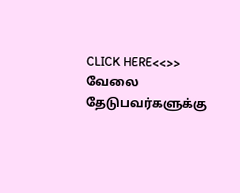CLICK HERE<<>>
வேலை தேடுபவர்களுக்கு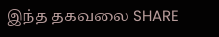இந்த தகவலை SHARE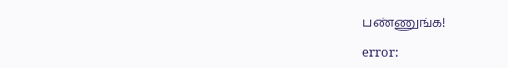பண்ணுங்க!

error: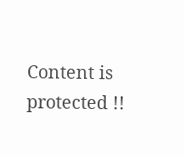Content is protected !!